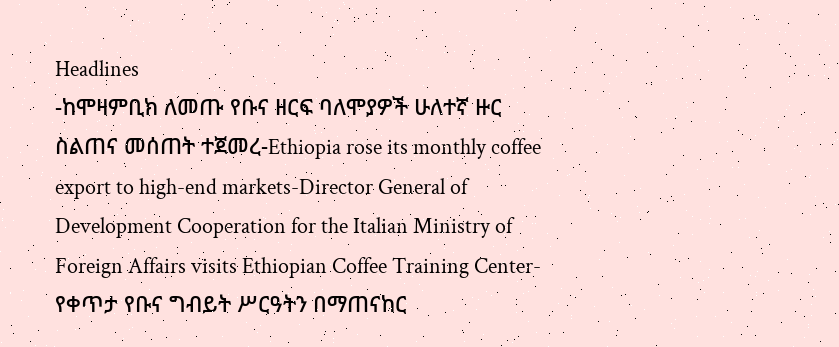Headlines
-ከሞዛምቢክ ለመጡ የቡና ዘርፍ ባለሞያዎች ሁለተኛ ዙር ስልጠና መሰጠት ተጀመረ-Ethiopia rose its monthly coffee export to high-end markets-Director General of Development Cooperation for the Italian Ministry of Foreign Affairs visits Ethiopian Coffee Training Center-የቀጥታ የቡና ግብይት ሥርዓትን በማጠናከር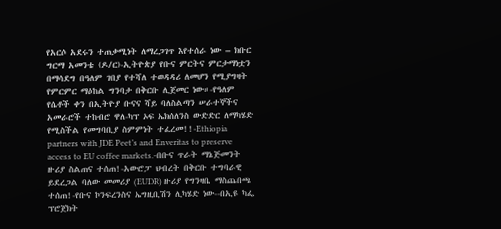የአርሶ አደሩን ተጠቃሚነት ለማረጋገጥ እየተሰራ ነው – ክቡር ግርማ አመንቴ (ዶ/ር)-ኢትዮጵያ የቡና ምርትና ምርታማነቷን በማሳደግ በዓለም ገበያ የተሻለ ተወዳዳሪ ለመሆን የሚያግዛት የምርምር ማዕከል ግንባታ በቅርቡ ሊጀመር ነው።-የዓለም የሴቶች ቀን በኢትዮያ ቡናና ሻይ ባለስልጣን ሠራተኞችና አመራሮች ተከብሮ ዋለ-ካፕ ኦፍ ኤክሰለንስ ውድድር ለማካሄድ የሚስችል የመግባቢያ ስምምነት ተፈረመ!!-Ethiopia partners with JDE Peet’s and Enveritas to preserve access to EU coffee markets.-በቡና ጥራት ማኔጅመንት ዙሪያ ስልጠና ተሰጠ!-አውሮፓ ህብረት በቅርቡ ተግባራዊ ይደረጋል ባለው መመሪያ (EUDR) ዙሪያ የግንዛቤ ማስጨበጫ ተሰጠ!-የቡና ኮንፍረንስና ኤግዚቢሽን ሊካሄድ ነው--በኢዩ ካፌ ፕሮጀክት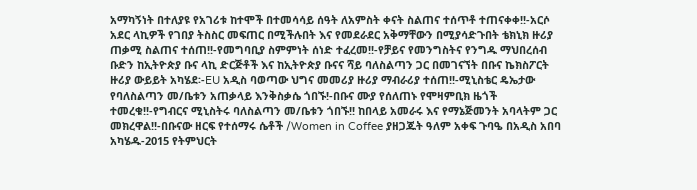አማካኝነት በተለያዩ የአገሪቱ ከተሞች በተመሳሳይ ሰዓት ለአምስት ቀናት ስልጠና ተሰጥቶ ተጠናቀቀ!!-አርሶ አደር ላኪዎች የገበያ ትስስር መፍጠር በሚችሉበት እና የመደራደር አቅማቸውን በሚያሳድጉበት ቴክኒክ ዙሪያ ጠቃሚ ስልጠና ተሰጠ!!-የመግባቢያ ስምምነት ሰነድ ተፈረመ!!-የቻይና የመንግስትና የንግዱ ማህበረሰብ ቡድን ከኢትዮጵያ ቡና ላኪ ድርጅቶች እና ከኢትዮጵያ ቡናና ሻይ ባለስልጣን ጋር በመገናኘት በቡና ኬክስፖርት ዙሪያ ውይይት አካሄደ፡-EU አዲስ ባወጣው ህግና መመሪያ ዙሪያ ማብራሪያ ተሰጠ!!-ሚኒስቴር ዴኤታው የባለስልጣን መ/ቤቱን አጠቃላይ እንቅስቃሴ ጎበኙ!-በቡና ሙያ የሰለጠኑ የሞዛምቢክ ዜጎች ተመረቁ!!-የግብርና ሚኒስትሩ ባለስልጣን መ/ቤቱን ጎበኙ!! ከበላይ አመራሩ እና የማኔጅመንት አባላትም ጋር መክረዋል!!-በቡናው ዘርፍ የተሰማሩ ሴቶች /Women in Coffee ያዘጋጁት ዓለም አቀፍ ጉባዔ በአዲስ አበባ አካሄዱ-2015 የትምህርት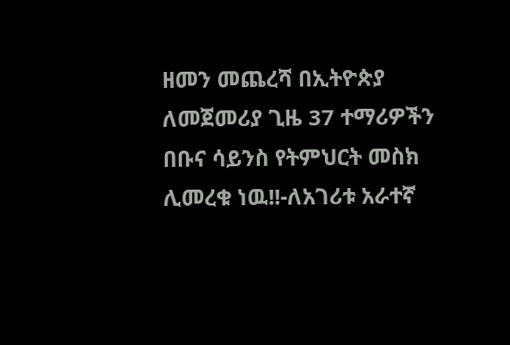ዘመን መጨረሻ በኢትዮጵያ ለመጀመሪያ ጊዜ 37 ተማሪዎችን በቡና ሳይንስ የትምህርት መስክ ሊመረቁ ነዉ!!-ለአገሪቱ አራተኛ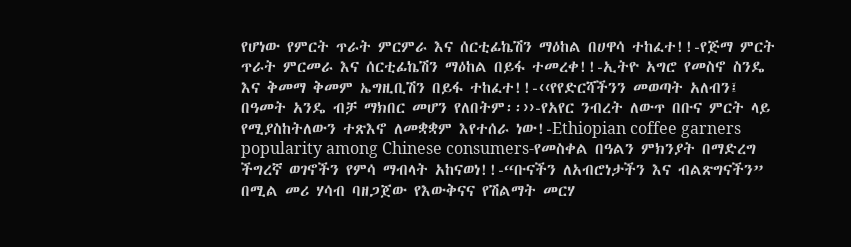የሆነው የምርት ጥራት ምርምራ እና ሰርቲፊኬሽን ማዕከል በሀዋሳ ተከፈተ!!-የጅማ ምርት ጥራት ምርመራ እና ሰርቲፊኬሽን ማዕከል በይፋ ተመረቀ!!-ኢትዮ አግሮ የመስኖ ስንዴ እና ቅመማ ቅመም ኤግዚቢሽን በይፋ ተከፈተ!!-‹‹የየድርሻችንን መወጣት አለብን፤ በዓመት አንዴ ብቻ ማክበር መሆን የለበትም፡፡››-የአየር ንብረት ለውጥ በቡና ምርት ላይ የሚያስከትለውን ተጽእኖ ለመቋቋም እየተሰራ ነው!-Ethiopian coffee garners popularity among Chinese consumers-የመስቀል በዓልን ምክንያት በማድረግ ችግረኛ ወገኖችን የምሳ ማብላት አከናወነ!!-“ቡናችን ለአብሮነታችን እና ብልጽግናችን” በሚል መሪ ሃሳብ ባዘጋጀው የእውቅናና የሽልማት መርሃ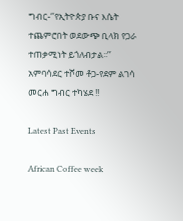ግብር-‘’የኢትዮጵያ ቡና እሴት ተጨምሮበት ወደውጭ ቢላክ የጋራ ተጠቃሚነት ይጎለብታል፡፡’’ አምባሳደር ተሾመ ቶጋ-የደም ልገሳ መርሐ ግብር ተካሄደ !!

Latest Past Events

African Coffee week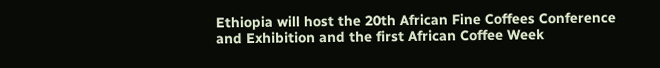Ethiopia will host the 20th African Fine Coffees Conference and Exhibition and the first African Coffee Week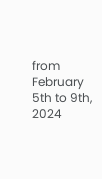from February 5th to 9th, 2024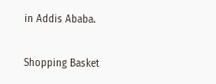in Addis Ababa.

Shopping Basket